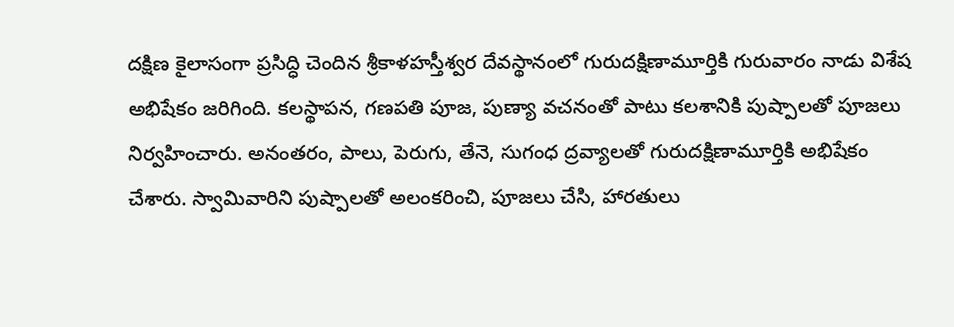దక్షిణ కైలాసంగా ప్రసిద్ధి చెందిన శ్రీకాళహస్తీశ్వర దేవస్థానంలో గురుదక్షిణామూర్తికి గురువారం నాడు విశేష అభిషేకం జరిగింది. కలస్థాపన, గణపతి పూజ, పుణ్యా వచనంతో పాటు కలశానికి పుష్పాలతో పూజలు నిర్వహించారు. అనంతరం, పాలు, పెరుగు, తేనె, సుగంధ ద్రవ్యాలతో గురుదక్షిణామూర్తికి అభిషేకం చేశారు. స్వామివారిని పుష్పాలతో అలంకరించి, పూజలు చేసి, హారతులు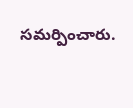సమర్పించారు.